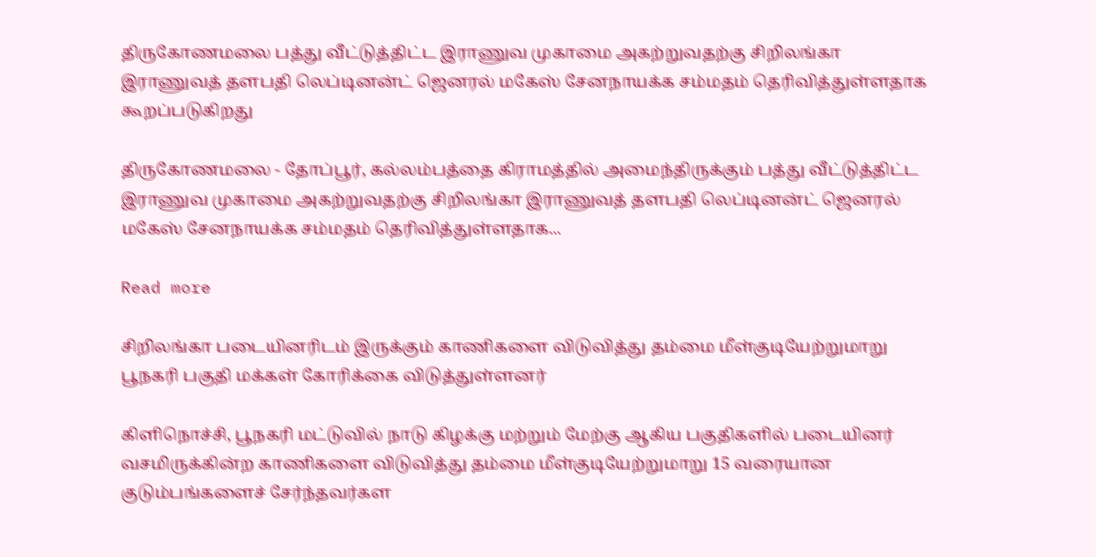திருகோணமலை பத்து வீட்டுத்திட்ட இராணுவ முகாமை அகற்றுவதற்கு சிறிலங்கா இராணுவத் தளபதி லெப்டினன்ட் ஜெனரல் மகேஸ் சேனநாயக்க சம்மதம் தெரிவித்துள்ளதாக கூறப்படுகிறது

திருகோணமலை - தோப்பூர், கல்லம்பத்தை கிராமத்தில் அமைந்திருக்கும் பத்து வீட்டுத்திட்ட இராணுவ முகாமை அகற்றுவதற்கு சிறிலங்கா இராணுவத் தளபதி லெப்டினன்ட் ஜெனரல் மகேஸ் சேனநாயக்க சம்மதம் தெரிவித்துள்ளதாக...

Read more

சிறிலங்கா படையினரிடம் இருக்கும் காணிகளை விடுவித்து தம்மை மீள்குடியேற்றுமாறு பூநகரி பகுதி மக்கள் கோரிக்கை விடுத்துள்ளனர்

கிளிநொச்சி, பூநகரி மட்டுவில் நாடு கிழக்கு மற்றும் மேற்கு ஆகிய பகுதிகளில் படையினர் வசமிருக்கின்ற காணிகளை விடுவித்து தம்மை மீள்குடியேற்றுமாறு 15 வரையான குடும்பங்களைச் சேர்ந்தவர்கள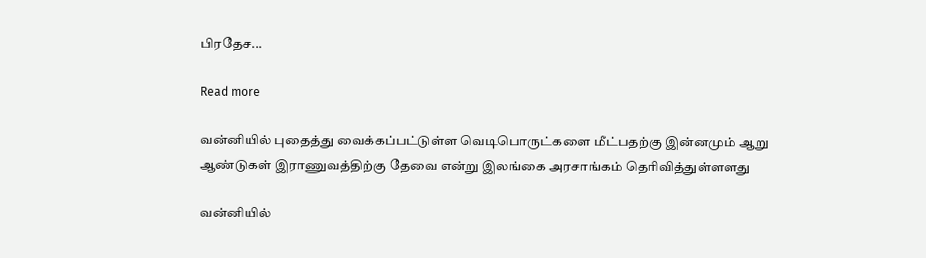பிரதேச...

Read more

வன்னியில் புதைத்து வைக்கப்பட்டுள்ள வெடிபொருட்களை மீட்பதற்கு இன்னமும் ஆறு ஆண்டுகள் இராணுவத்திற்கு தேவை என்று இலங்கை அரசாங்கம் தெரிவித்துள்ளளது

வன்னியில்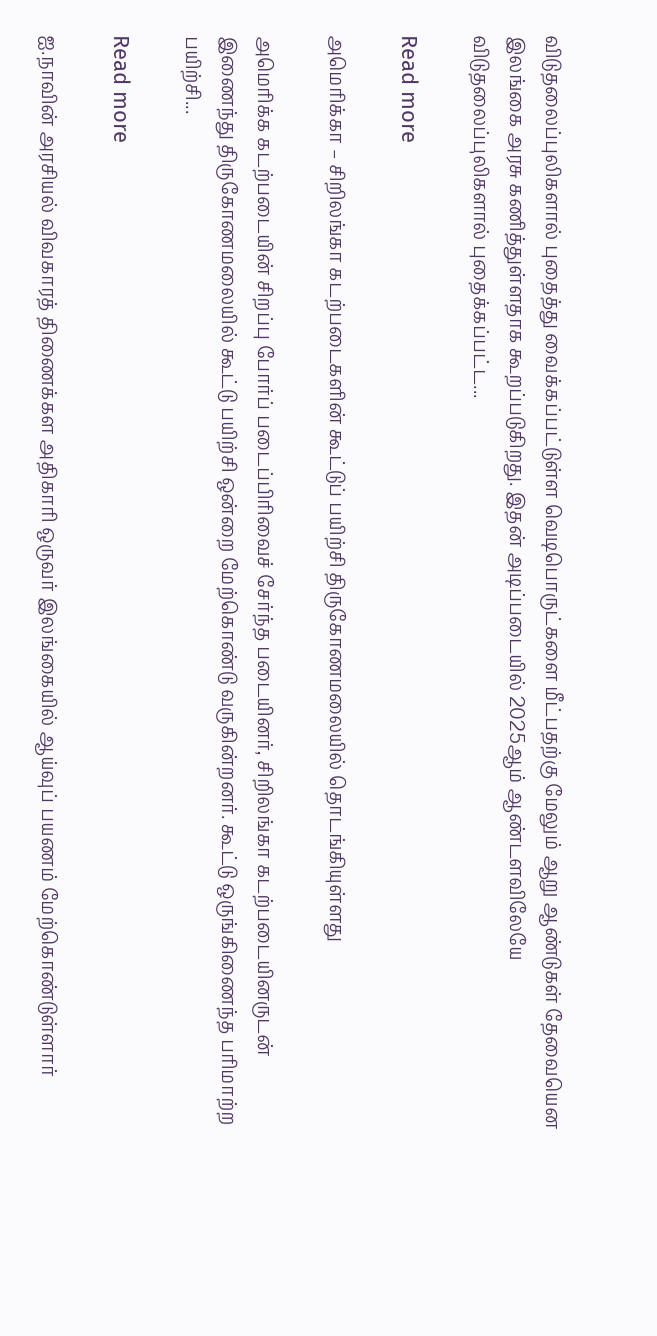விடுதலைப்புலிகளால் புதைத்து வைக்கப்பட்டுள்ள வெடிபொருட்களை மீட்பதற்கு மேலும் ஆறு ஆண்டுகள் தேவையென இலங்கை அரசு கணித்துள்ளதாக கூறப்படுகிறது. இதன் அடிப்படையில் 2025ஆம் ஆண்டளவிலேயே விடுதலைப்புலிகளால் புதைக்கப்பட்ட...

Read more

அமெரிக்கா – சிறிலங்கா கடற்படைகளின் கூட்டுப் பயிற்சி திருகோணமலையில் தொடங்கியுள்ளது

அமெரிக்க கடற்படையின் சிறப்பு போர்ப் படைப்பிரிவைச் சேர்ந்த படையினர், சிறிலங்கா கடற்படையினருடன் இணைந்து திருகோணமலையில் கூட்டு பயிற்சி ஒன்றை மேற்கொண்டு வருகின்றனர். கூட்டு ஒருங்கிணைந்த பரிமாற்ற பயிற்சி...

Read more

ஐ.நாவின் அரசியல் விவகாரத் திணைக்கள அதிகாரி ஒருவர் இலங்கையில் ஆய்வுப் பயணம் மேற்கொண்டுள்ளார்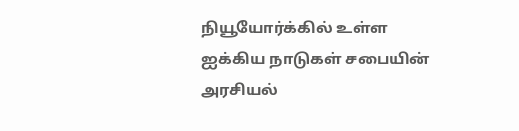நியூயோர்க்கில் உள்ள ஐக்கிய நாடுகள் சபையின் அரசியல்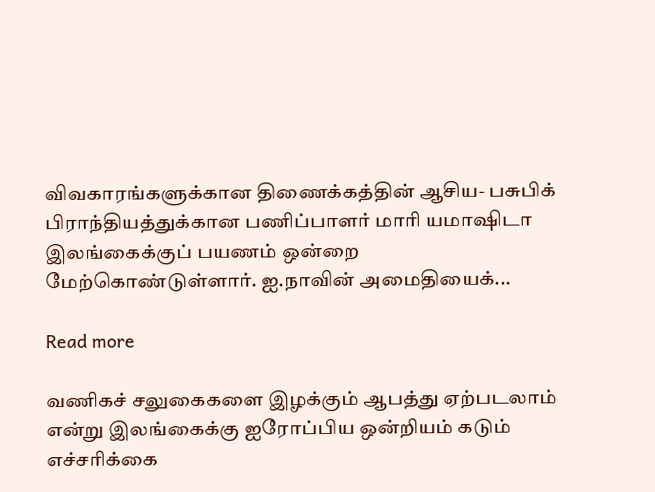விவகாரங்களுக்கான திணைக்கத்தின் ஆசிய- பசுபிக் பிராந்தியத்துக்கான பணிப்பாளர் மாரி யமாஷிடா இலங்கைக்குப் பயணம் ஒன்றை மேற்கொண்டுள்ளார். ஐ.நாவின் அமைதியைக்...

Read more

வணிகச் சலுகைகளை இழக்கும் ஆபத்து ஏற்படலாம் என்று இலங்கைக்கு ஐரோப்பிய ஒன்றியம் கடும் எச்சரிக்கை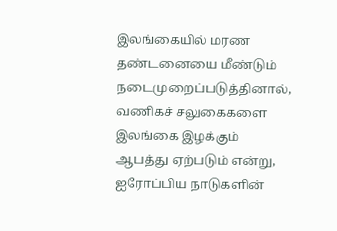இலங்கையில் மரண தண்டனையை மீண்டும் நடைமுறைப்படுத்தினால், வணிகச் சலுகைகளை இலங்கை இழக்கும் ஆபத்து ஏற்படும் என்று, ஐரோப்பிய நாடுகளின்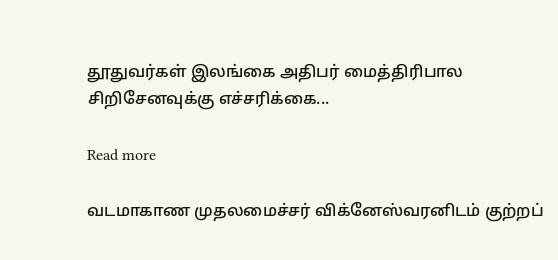தூதுவர்கள் இலங்கை அதிபர் மைத்திரிபால சிறிசேனவுக்கு எச்சரிக்கை...

Read more

வடமாகாண முதலமைச்சர் விக்னேஸ்வரனிடம் குற்றப்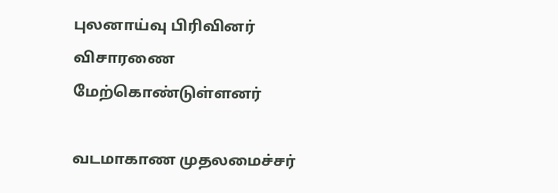புலனாய்வு பிரிவினர் விசாரணை மேற்கொண்டுள்ளனர்

வடமாகாண முதலமைச்சர்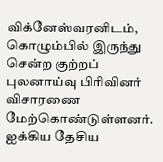விக்னேஸ்வரனிடம், கொழும்பில் இருந்து சென்ற குற்றப் புலனாய்வு பிரிவினர் விசாரணை மேற்கொண்டுள்ளனர். ஐக்கிய தேசிய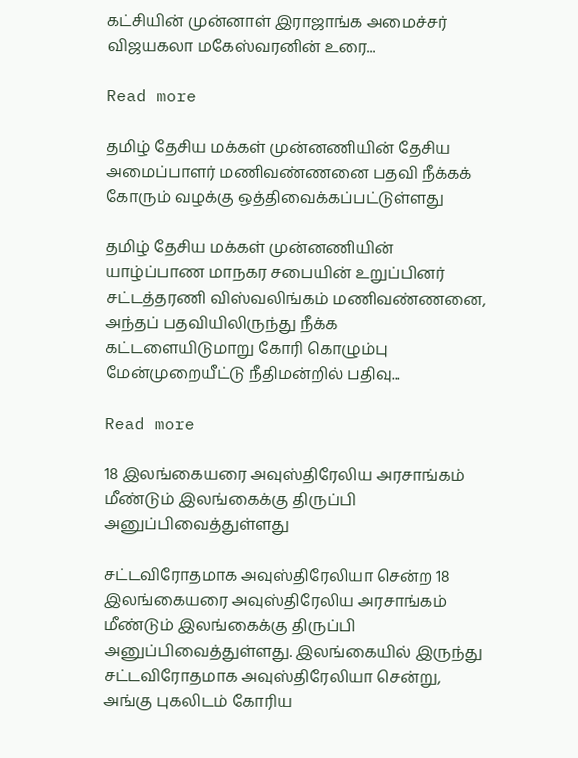கட்சியின் முன்னாள் இராஜாங்க அமைச்சர் விஜயகலா மகேஸ்வரனின் உரை...

Read more

தமிழ் தேசிய மக்கள் முன்னணியின் தேசிய அமைப்பாளர் மணிவண்ணனை பதவி நீக்கக் கோரும் வழக்கு ஒத்திவைக்கப்பட்டுள்ளது

தமிழ் தேசிய மக்கள் முன்னணியின் யாழ்ப்பாண மாநகர சபையின் உறுப்பினர் சட்டத்தரணி விஸ்வலிங்கம் மணிவண்ணனை, அந்தப் பதவியிலிருந்து நீக்க கட்டளையிடுமாறு கோரி கொழும்பு மேன்முறையீட்டு நீதிமன்றில் பதிவு...

Read more

18 இலங்கையரை அவுஸ்திரேலிய அரசாங்கம் மீண்டும் இலங்கைக்கு திருப்பி அனுப்பிவைத்துள்ளது

சட்டவிரோதமாக அவுஸ்திரேலியா சென்ற 18 இலங்கையரை அவுஸ்திரேலிய அரசாங்கம் மீண்டும் இலங்கைக்கு திருப்பி அனுப்பிவைத்துள்ளது. இலங்கையில் இருந்து சட்டவிரோதமாக அவுஸ்திரேலியா சென்று, அங்கு புகலிடம் கோரிய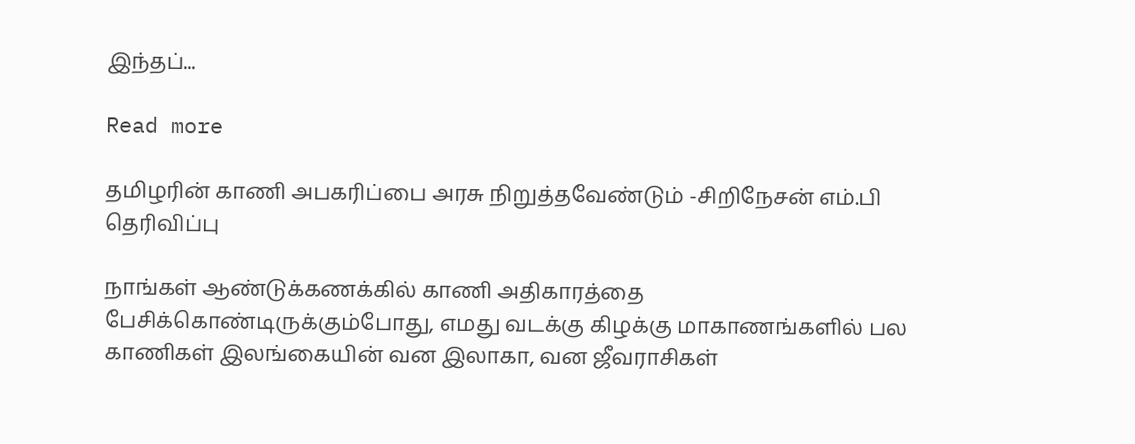இந்தப்...

Read more

தமிழரின் காணி அபகரிப்பை அரசு நிறுத்தவேண்டும் -சிறிநேசன் எம்.பி தெரிவிப்பு

நாங்கள் ஆண்டுக்கணக்கில் காணி அதிகாரத்தை பேசிக்கொண்டிருக்கும்போது, எமது வடக்கு கிழக்கு மாகாணங்களில் பல காணிகள் இலங்கையின் வன இலாகா, வன ஜீவராசிகள்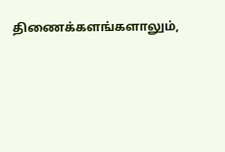திணைக்களங்களாலும்,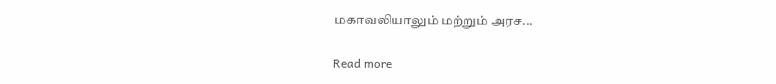மகாவலியாலும் மற்றும் அரச...

Read more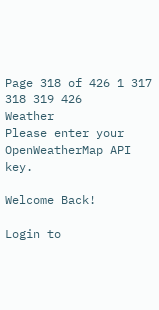Page 318 of 426 1 317 318 319 426
Weather
Please enter your OpenWeatherMap API key.

Welcome Back!

Login to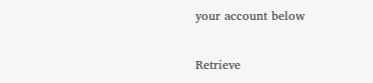your account below

Retrieve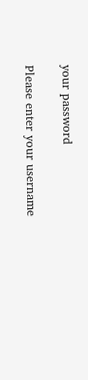your password

Please enter your username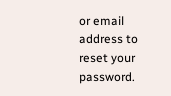or email address to reset your password.